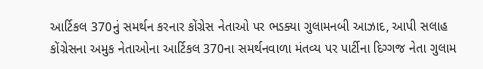આર્ટિકલ 370નું સમર્થન કરનાર કોંગ્રેસ નેતાઓ પર ભડક્યા ગુલામનબી આઝાદ, આપી સલાહ
કોંગ્રેસના અમુક નેતાઓના આર્ટિકલ 370ના સમર્થનવાળા મંતવ્ય પર પાર્ટીના દિગ્ગજ નેતા ગુલામ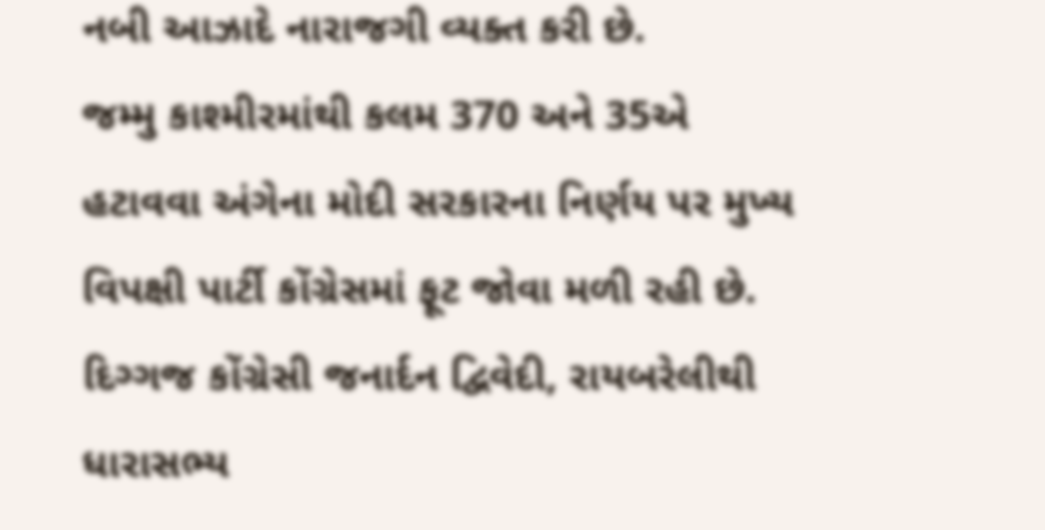નબી આઝાદે નારાજગી વ્યક્ત કરી છે.
જમ્મુ કાશ્મીરમાંથી કલમ 370 અને 35એ હટાવવા અંગેના મોદી સરકારના નિર્ણય પર મુખ્ય વિપક્ષી પાર્ટી કોંગ્રેસમાં ફૂટ જોવા મળી રહી છે. દિગ્ગજ કોંગ્રેસી જનાર્દન દ્વિવેદી, રાયબરેલીથી ધારાસભ્ય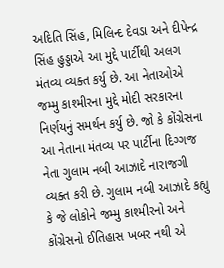અદિતિ સિંહ, મિલિન્દ દેવડા અને દીપેન્દ્ર સિંહ હુડ્ડાએ આ મુદ્દે પાર્ટીથી અલગ મંતવ્ય વ્યક્ત કર્યુ છે. આ નેતાઓએ જમ્મુ કાશ્મીરના મુદ્દે મોદી સરકારના નિર્ણયનું સમર્થન કર્યુ છે. જો કે કોંગ્રેસના આ નેતાના મંતવ્ય પર પાર્ટીના દિગ્ગજ નેતા ગુલામ નબી આઝાદે નારાજગી વ્યક્ત કરી છે. ગુલામ નબી આઝાદે કહ્યુ કે જે લોકોને જમ્મુ કાશ્મીરનો અને કોંગ્રેસનો ઈતિહાસ ખબર નથી એ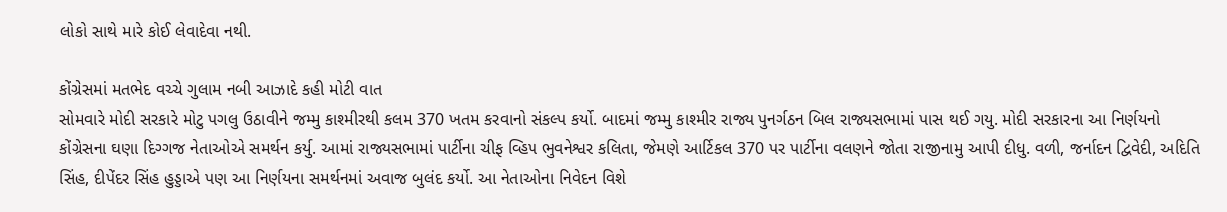લોકો સાથે મારે કોઈ લેવાદેવા નથી.

કોંગ્રેસમાં મતભેદ વચ્ચે ગુલામ નબી આઝાદે કહી મોટી વાત
સોમવારે મોદી સરકારે મોટુ પગલુ ઉઠાવીને જમ્મુ કાશ્મીરથી કલમ 370 ખતમ કરવાનો સંકલ્પ કર્યો. બાદમાં જમ્મુ કાશ્મીર રાજ્ય પુનર્ગઠન બિલ રાજ્યસભામાં પાસ થઈ ગયુ. મોદી સરકારના આ નિર્ણયનો કોંગ્રેસના ઘણા દિગ્ગજ નેતાઓએ સમર્થન કર્યુ. આમાં રાજ્યસભામાં પાર્ટીના ચીફ વ્હિપ ભુવનેશ્વર કલિતા, જેમણે આર્ટિકલ 370 પર પાર્ટીના વલણને જોતા રાજીનામુ આપી દીધુ. વળી, જર્નાદન દ્વિવેદી, અદિતિ સિંહ, દીપેંદર સિંહ હુડ્ડાએ પણ આ નિર્ણયના સમર્થનમાં અવાજ બુલંદ કર્યો. આ નેતાઓના નિવેદન વિશે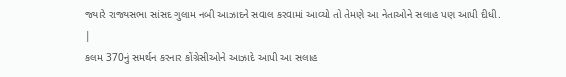જ્યારે રાજ્યસભા સાંસદ ગુલામ નબી આઝાદને સવાલ કરવામાં આવ્યો તો તેમણે આ નેતાઓને સલાહ પણ આપી દીધી.
|
કલમ 370નું સમર્થન કરનાર કોંગ્રેસીઓને આઝાદે આપી આ સલાહ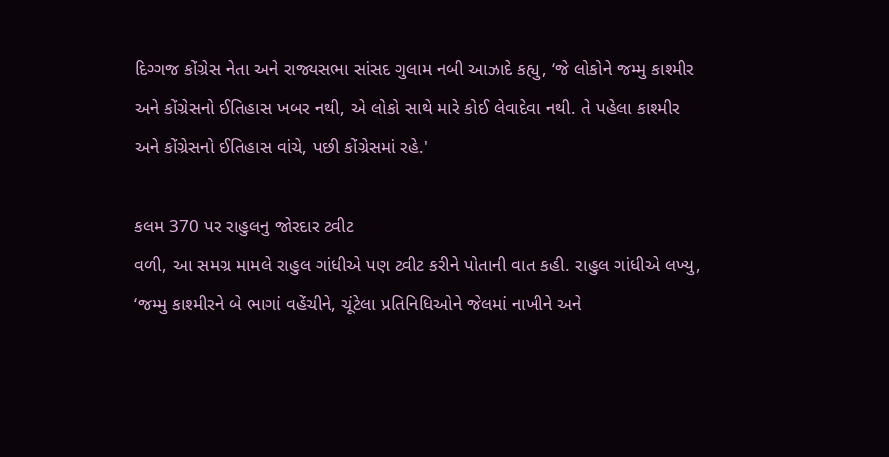દિગ્ગજ કોંગ્રેસ નેતા અને રાજ્યસભા સાંસદ ગુલામ નબી આઝાદે કહ્યુ, ‘જે લોકોને જમ્મુ કાશ્મીર અને કોંગ્રેસનો ઈતિહાસ ખબર નથી, એ લોકો સાથે મારે કોઈ લેવાદેવા નથી. તે પહેલા કાશ્મીર અને કોંગ્રેસનો ઈતિહાસ વાંચે, પછી કોંગ્રેસમાં રહે.'

કલમ 370 પર રાહુલનુ જોરદાર ટ્વીટ
વળી, આ સમગ્ર મામલે રાહુલ ગાંધીએ પણ ટ્વીટ કરીને પોતાની વાત કહી. રાહુલ ગાંધીએ લખ્યુ, ‘જમ્મુ કાશ્મીરને બે ભાગાં વહેંચીને, ચૂંટેલા પ્રતિનિધિઓને જેલમાં નાખીને અને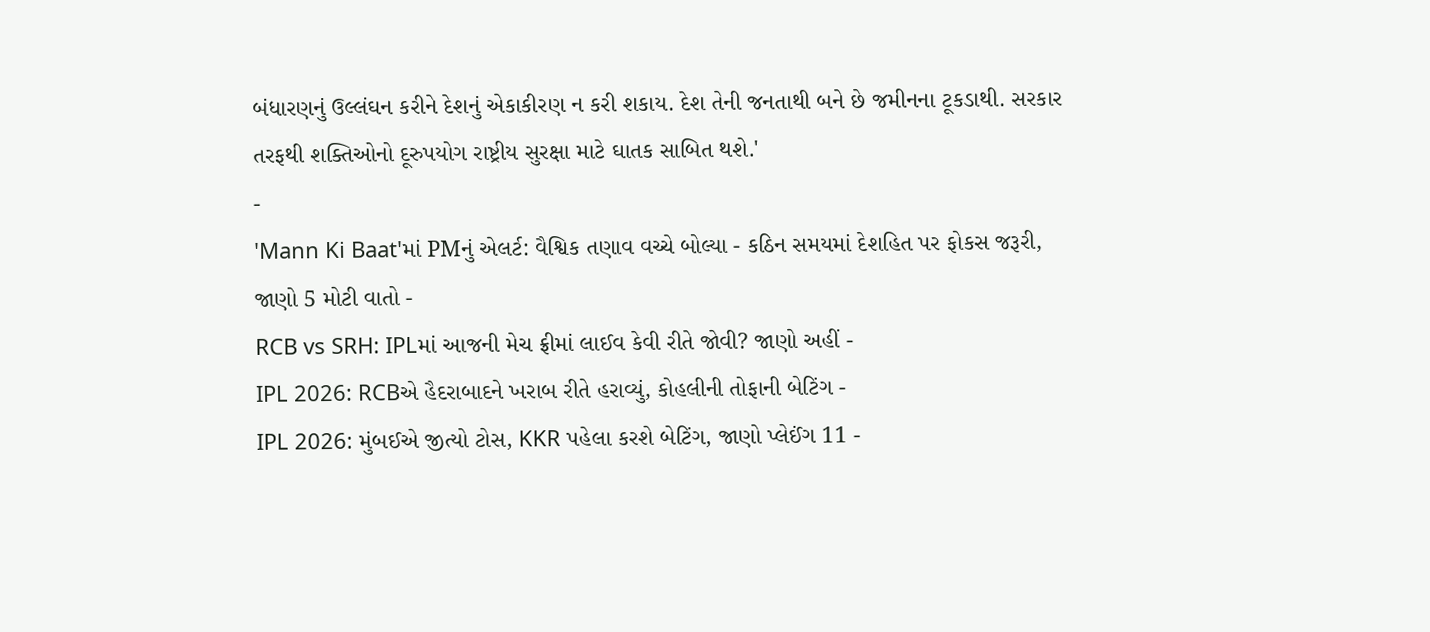બંધારણનું ઉલ્લંઘન કરીને દેશનું એકાકીરણ ન કરી શકાય. દેશ તેની જનતાથી બને છે જમીનના ટૂકડાથી. સરકાર તરફથી શક્તિઓનો દૂરુપયોગ રાષ્ટ્રીય સુરક્ષા માટે ઘાતક સાબિત થશે.'
-
'Mann Ki Baat'માં PMનું એલર્ટ: વૈશ્વિક તણાવ વચ્ચે બોલ્યા - કઠિન સમયમાં દેશહિત પર ફોકસ જરૂરી, જાણો 5 મોટી વાતો -
RCB vs SRH: IPLમાં આજની મેચ ફ્રીમાં લાઈવ કેવી રીતે જોવી? જાણો અહીં -
IPL 2026: RCBએ હૈદરાબાદને ખરાબ રીતે હરાવ્યું, કોહલીની તોફાની બેટિંગ -
IPL 2026: મુંબઈએ જીત્યો ટોસ, KKR પહેલા કરશે બેટિંગ, જાણો પ્લેઈંગ 11 -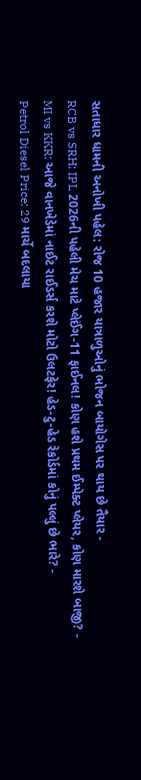સતાધાર ધામની અનોખી પહેલ: રોજ 10 હજાર યાત્રાળુઓનું ભોજન બાયોગેસ પર થાય છે તૈયાર -
RCB vs SRH: IPL 2026ની પહેલી મેચ માટે પ્લેઈંગ-11 ફાઈનલ! કોણ હશે પ્રથમ ઈમ્પેક્ટ પ્લેયર, કોણ મારશે બાજી? -
MI vs KKR: આજે વાનખેડેમાં નાઈટ રાઈડર્સ કરશે મોટો ઉલટફેર! હેડ-ટુ-હેડ રેકોર્ડમાં કોનું પલ્લું છે ભારે? -
Petrol Diesel Price: 29 માર્ચે બદલાયા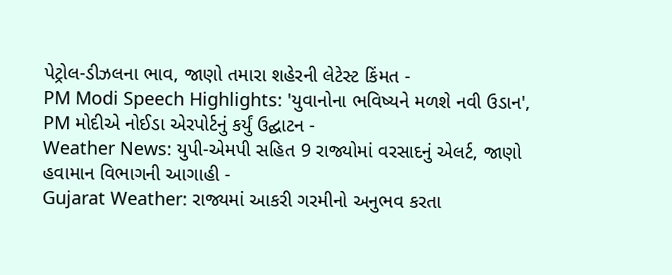પેટ્રોલ-ડીઝલના ભાવ, જાણો તમારા શહેરની લેટેસ્ટ કિંમત -
PM Modi Speech Highlights: 'યુવાનોના ભવિષ્યને મળશે નવી ઉડાન', PM મોદીએ નોઈડા એરપોર્ટનું કર્યું ઉદ્ઘાટન -
Weather News: યુપી-એમપી સહિત 9 રાજ્યોમાં વરસાદનું એલર્ટ, જાણો હવામાન વિભાગની આગાહી -
Gujarat Weather: રાજ્યમાં આકરી ગરમીનો અનુભવ કરતા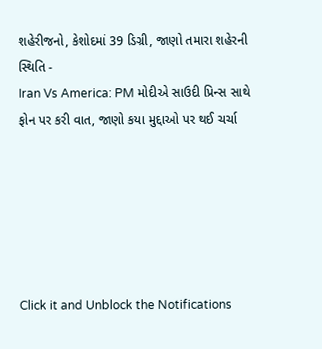શહેરીજનો, કેશોદમાં 39 ડિગ્રી, જાણો તમારા શહેરની સ્થિતિ -
Iran Vs America: PM મોદીએ સાઉદી પ્રિન્સ સાથે ફોન પર કરી વાત, જાણો કયા મુદ્દાઓ પર થઈ ચર્ચા






Click it and Unblock the Notifications